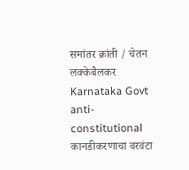समांतर क्रांती / चेतन लक्केबैलकर
Karnataka Govt anti-constitutional कानडीकरणाचा वरवंटा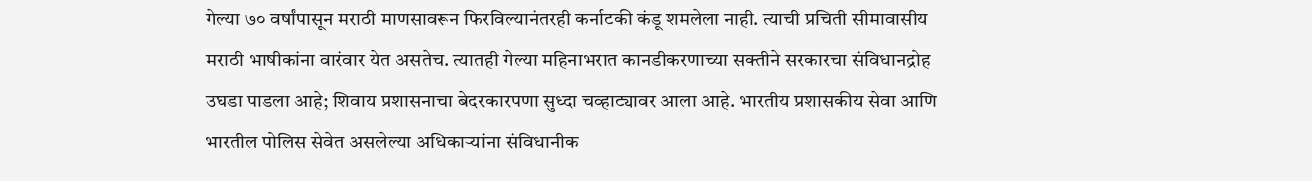गेल्या ७० वर्षांपासून मराठी माणसावरून फिरविल्यानंतरही कर्नाटकी कंडू शमलेला नाही. त्याची प्रचिती सीमावासीय मराठी भाषीकांना वारंवार येत असतेच. त्यातही गेल्या महिनाभरात कानडीकरणाच्या सक्तीने सरकारचा संविधानद्रोह उघडा पाडला आहे; शिवाय प्रशासनाचा बेदरकारपणा सुध्दा चव्हाट्यावर आला आहे. भारतीय प्रशासकीय सेवा आणि भारतील पोलिस सेवेत असलेल्या अधिकाऱ्यांना संविधानीक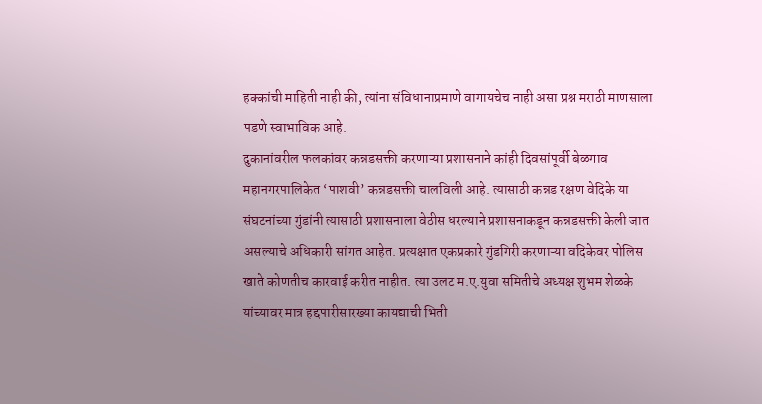हक्कांची माहिती नाही की, त्यांना संविधानाप्रमाणे वागायचेच नाही असा प्रश्न मराठी माणसाला पडणे स्वाभाविक आहे.
दुकानांवरील फलकांवर कन्नडसक्ती करणाऱ्या प्रशासनाने कांही दिवसांपूर्वी बेळगाव महानगरपालिकेत ‘पाशवी’ कन्नडसक्ती चालविली आहे. त्यासाठी कन्नड रक्षण वेदिके या संघटनांच्या गुंडांनी त्यासाठी प्रशासनाला वेठीस धरल्याने प्रशासनाकडून कन्नडसक्ती केली जात असल्याचे अधिकारी सांगत आहेत. प्रत्यक्षात एकप्रकारे गुंडगिरी करणाऱ्या वदिकेवर पोलिस खाते कोणतीच कारवाई करीत नाहीत. त्या उलट म.ए.युवा समितीचे अध्यक्ष शुभम शेळके यांच्यावर मात्र हद्दपारीसारख्या कायद्याची भिती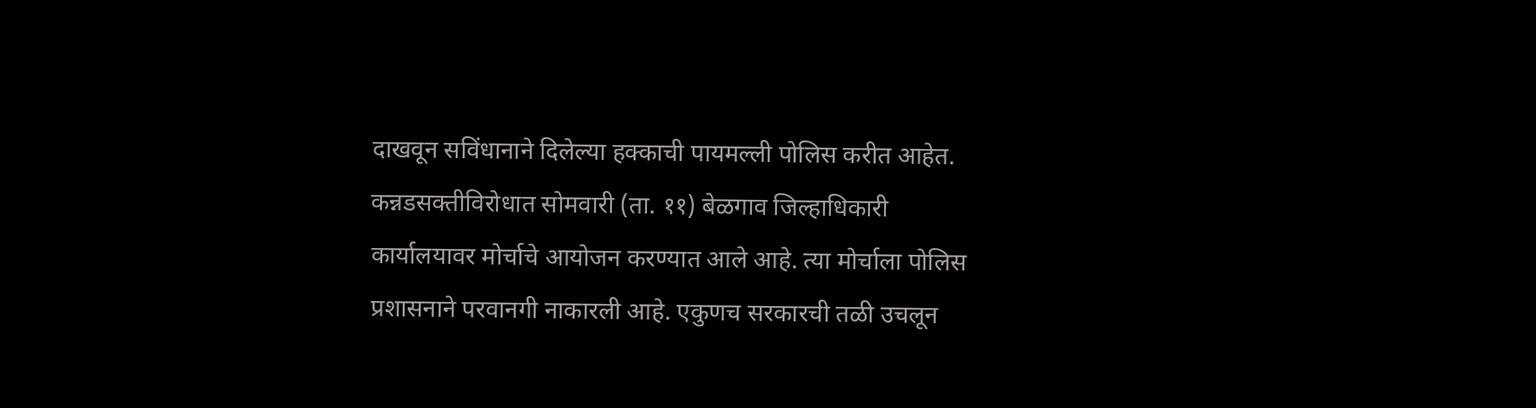दाखवून सविंधानाने दिलेल्या हक्काची पायमल्ली पोलिस करीत आहेत.
कन्नडसक्तीविरोधात सोमवारी (ता. ११) बेळगाव जिल्हाधिकारी कार्यालयावर मोर्चाचे आयोजन करण्यात आले आहे. त्या मोर्चाला पोलिस प्रशासनाने परवानगी नाकारली आहे. एकुणच सरकारची तळी उचलून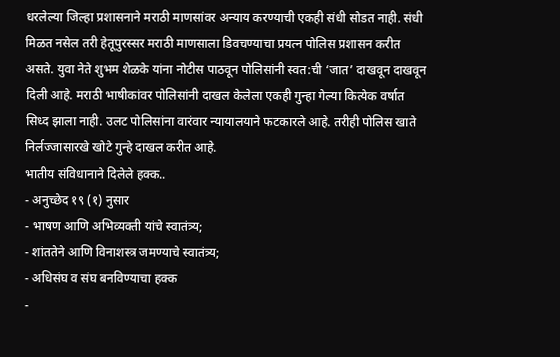धरलेल्या जिल्हा प्रशासनाने मराठी माणसांवर अन्याय करण्याची एकही संधी सोडत नाही. संधी मिळत नसेल तरी हेतूपुरस्सर मराठी माणसाला डिवचण्याचा प्रयत्न पोलिस प्रशासन करीत असते. युवा नेते शुभम शेळके यांना नोटीस पाठवून पोलिसांनी स्वत:ची ‘जात’ दाखवून दाखवून दिली आहे. मराठी भाषीकांवर पोलिसांनी दाखल केलेला एकही गुन्हा गेल्या कित्येक वर्षात सिध्द झाला नाही. उलट पोलिसांना वारंवार न्यायालयाने फटकारले आहे. तरीही पोलिस खाते निर्लज्जासारखे खोटे गुन्हे दाखल करीत आहे.
भातीय संविधानाने दिलेले हक्क..
- अनुच्छेद १९ (१) नुसार
- भाषण आणि अभिव्यक्ती यांचे स्वातंत्र्य;
- शांततेने आणि विनाशस्त्र जमण्याचे स्वातंत्र्य;
- अधिसंघ व संघ बनविण्याचा हक्क
-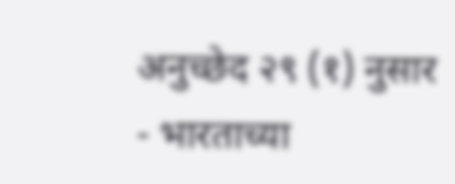अनुच्छेद २९ (१) नुसार
- भारताच्या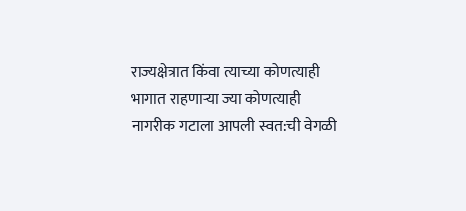राज्यक्षेत्रात किंवा त्याच्या कोणत्याही भागात राहणाऱ्या ज्या कोणत्याही नागरीक गटाला आपली स्वत:ची वेगळी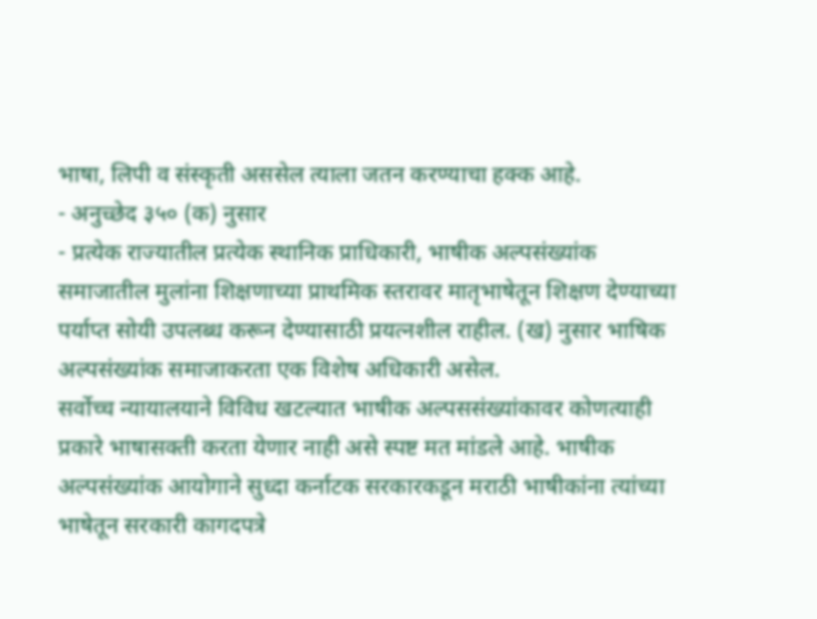भाषा, लिपी व संस्कृती अससेल त्याला जतन करण्याचा हक्क आहे.
- अनुच्छेद ३५० (क) नुसार
- प्रत्येक राज्यातील प्रत्येक स्थानिक प्राधिकारी, भाषीक अल्पसंख्यांक समाजातील मुलांना शिक्षणाच्या प्राथमिक स्तरावर मातृभाषेतून शिक्षण देण्याच्या पर्याप्त सोयी उपलब्ध करून देण्यासाठी प्रयत्नशील राहील. (ख) नुसार भाषिक अल्पसंख्यांक समाजाकरता एक विशेष अधिकारी असेल.
सर्वोच्च न्यायालयाने विविध खटल्यात भाषीक अल्पससंख्यांकावर कोणत्याही प्रकारे भाषासक्ती करता येणार नाही असे स्पष्ट मत मांडले आहे. भाषीक अल्पसंख्यांक आयोगाने सुध्दा कर्नाटक सरकारकडून मराठी भाषीकांना त्यांच्या भाषेतून सरकारी कागदपत्रे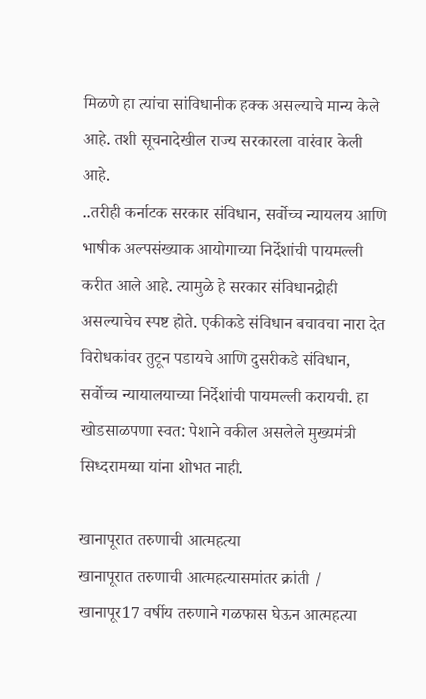मिळणे हा त्यांचा सांविधानीक हक्क असल्याचे मान्य केले आहे. तशी सूचनादेखील राज्य सरकारला वारंवार केली आहे.
..तरीही कर्नाटक सरकार संविधान, सर्वोच्च न्यायलय आणि भाषीक अल्पसंख्याक आयोगाच्या निर्देशांची पायमल्ली करीत आले आहे. त्यामुळे हे सरकार संविधानद्रोही असल्याचेच स्पष्ट होते. एकीकडे संविधान बचावचा नारा देत विरोधकांवर तुटून पडायचे आणि दुसरीकडे संविधान, सर्वोच्च न्यायालयाच्या निर्देशांची पायमल्ली करायची. हा खोडसाळपणा स्वत: पेशाने वकील असलेले मुख्यमंत्री सिध्दरामय्या यांना शोभत नाही.

खानापूरात तरुणाची आत्महत्या
खानापूरात तरुणाची आत्महत्यासमांतर क्रांती / खानापूर17 वर्षीय तरुणाने गळफास घेऊन आत्महत्या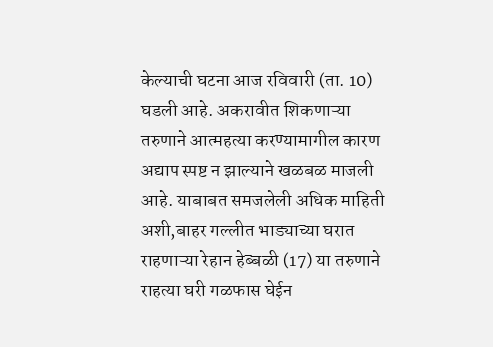केल्याची घटना आज रविवारी (ता. 10) घडली आहे. अकरावीत शिकणाऱ्या तरुणाने आत्महत्या करण्यामागील कारण अद्याप स्पष्ट न झाल्याने खळबळ माजली आहे. याबाबत समजलेली अधिक माहिती अशी,बाहर गल्लीत भाड्याच्या घरात राहणाऱ्या रेहान हेब्बळी (17) या तरुणाने राहत्या घरी गळफास घेईन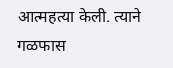आत्महत्या केली. त्याने गळफास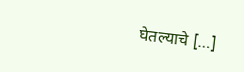घेतल्याचे […]